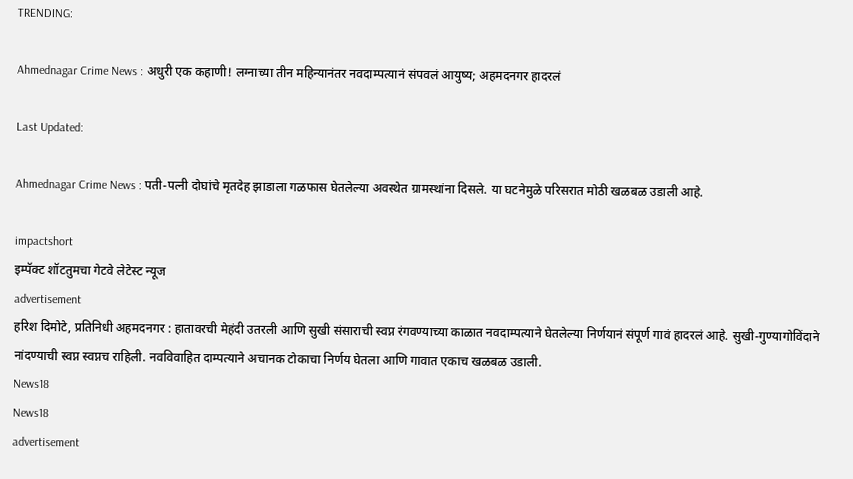TRENDING:

Ahmednagar Crime News : अधुरी एक कहाणी! लग्नाच्या तीन महिन्यानंतर नवदाम्पत्यानं संपवलं आयुष्य; अहमदनगर हादरलं

Last Updated:

Ahmednagar Crime News : पती-पत्नी दोघांचे मृतदेह झाडाला गळफास घेतलेल्या अवस्थेत ग्रामस्थांना दिसले. या घटनेमुळे परिसरात मोठी खळबळ उडाली आहे.

impactshort
इम्पॅक्ट शॉटतुमचा गेटवे लेटेस्ट न्यूज
advertisement
हरिश दिमोटे, प्रतिनिधी अहमदनगर : हातावरची मेहंदी उतरली आणि सुखी संसाराची स्वप्न रंगवण्याच्या काळात नवदाम्पत्याने घेतलेल्या निर्णयानं संपूर्ण गावं हादरलं आहे. सुखी-गुण्यागोविंदाने नांदण्याची स्वप्न स्वप्नच राहिली. नवविवाहित दाम्पत्याने अचानक टोकाचा निर्णय घेतला आणि गावात एकाच खळबळ उडाली.
News18
News18
advertisement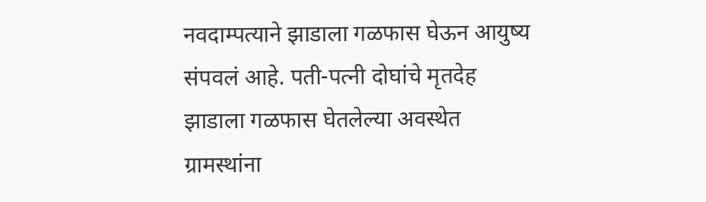नवदाम्पत्याने झाडाला गळफास घेऊन आयुष्य संपवलं आहे. पती-पत्नी दोघांचे मृतदेह झाडाला गळफास घेतलेल्या अवस्थेत ग्रामस्थांना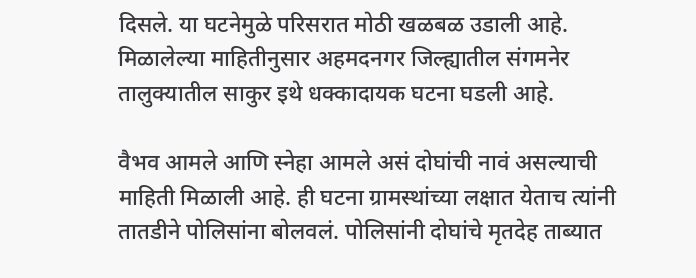दिसले. या घटनेमुळे परिसरात मोठी खळबळ उडाली आहे. मिळालेल्या माहितीनुसार अहमदनगर जिल्ह्यातील संगमनेर तालुक्यातील साकुर इथे धक्कादायक घटना घडली आहे.

वैभव आमले आणि स्नेहा आमले असं दोघांची नावं असल्याची माहिती मिळाली आहे. ही घटना ग्रामस्थांच्या लक्षात येताच त्यांनी तातडीने पोलिसांना बोलवलं. पोलिसांनी दोघांचे मृतदेह ताब्यात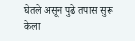घेतले असून पुढे तपास सुरू केला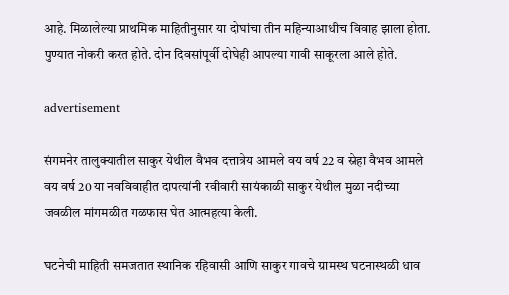आहे. मिळालेल्या प्राथमिक माहितीनुसार या दोघांचा तीन महिन्याआधीच विवाह झाला होता. पुण्यात नोकरी करत होते. दोन दिवसांपूर्वी दोघेही आपल्या गावी साकूरला आले होते.

advertisement

संगमनेर तालुक्यातील साकुर येथील वैभव दत्तात्रेय आमले वय वर्ष 22 व स्नेहा वैभव आमले वय वर्ष 20 या नवविवाहीत दापत्यांनी रवीवारी सायंकाळी साकुर येथील मुळा नदीच्या जवळील मांगमळीत गळफास घेत आत्महत्या केली.

घटनेची माहिती समजतात स्थानिक रहिवासी आणि साकुर गावचे ग्रामस्थ घटनास्थळी धाव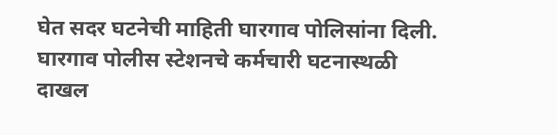घेत सदर घटनेची माहिती घारगाव पोलिसांना दिली. घारगाव पोलीस स्टेशनचे कर्मचारी घटनास्थळी दाखल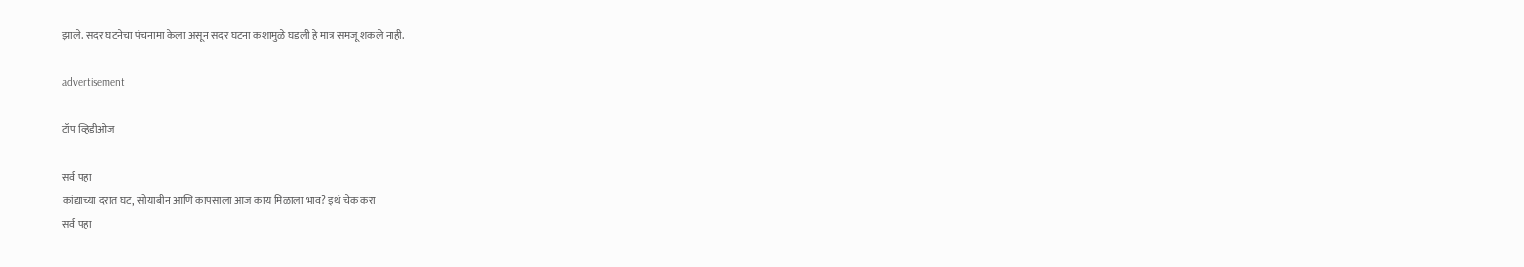झाले. सदर घटनेचा पंचनामा केला असून सदर घटना कशामुळे घडली हे मात्र समजू शकले नाही.

advertisement

टॉप व्हिडीओज

सर्व पहा
कांद्याच्या दरात घट, सोयाबीन आणि कापसाला आज काय मिळाला भाव? इथं चेक करा
सर्व पहा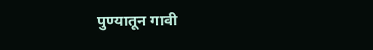पुण्यातून गावी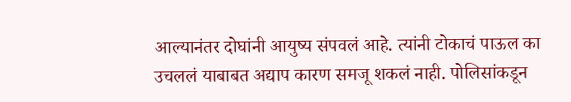आल्यानंतर दोघांनी आयुष्य संपवलं आहे. त्यांनी टोकाचं पाऊल का उचललं याबाबत अद्याप कारण समजू शकलं नाही. पोलिसांकडून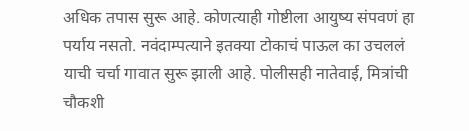अधिक तपास सुरू आहे. कोणत्याही गोष्टीला आयुष्य संपवणं हा पर्याय नसतो. नवंदाम्पत्याने इतक्या टोकाचं पाऊल का उचललं याची चर्चा गावात सुरू झाली आहे. पोलीसही नातेवाई, मित्रांची चौकशी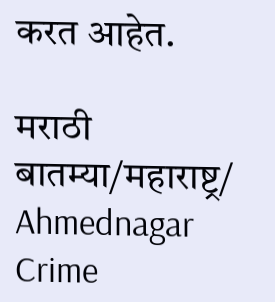करत आहेत.

मराठी बातम्या/महाराष्ट्र/
Ahmednagar Crime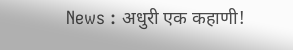News : अधुरी एक कहाणी!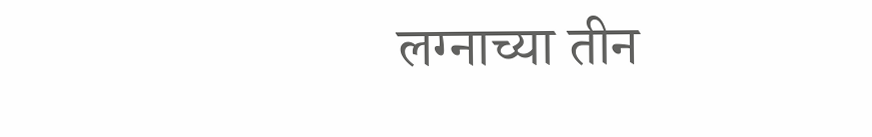लग्नाच्या तीन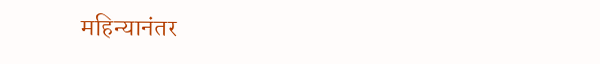महिन्यानंतर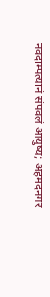नवदाम्पत्यानं संपवलं आयुष्य; अहमदनगर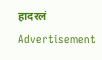हादरलं
Advertisement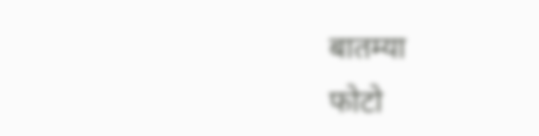बातम्या
फोटो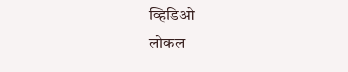व्हिडिओ
लोकल